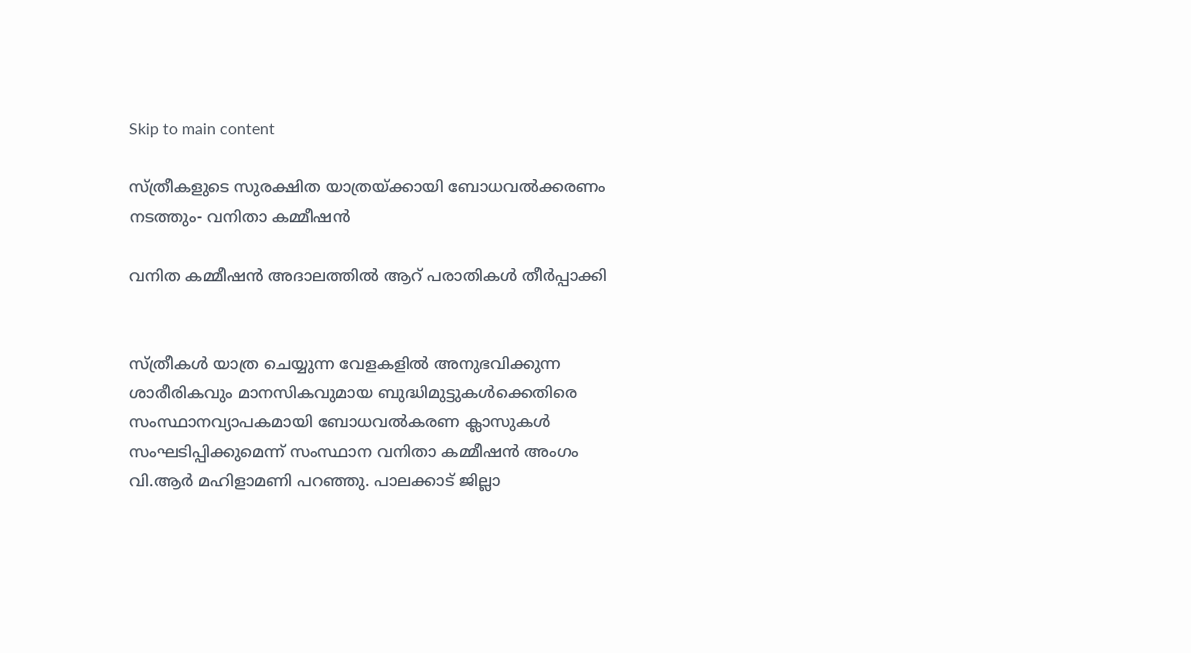Skip to main content

സ്ത്രീകളുടെ സുരക്ഷിത യാത്രയ്ക്കായി ബോധവൽക്കരണം നടത്തും- വനിതാ കമ്മീഷൻ

വനിത കമ്മീഷന്‍ അദാലത്തില്‍ ആറ് പരാതികള്‍ തീര്‍പ്പാക്കി


സ്ത്രീകൾ യാത്ര ചെയ്യുന്ന വേളകളിൽ അനുഭവിക്കുന്ന ശാരീരികവും മാനസികവുമായ ബുദ്ധിമുട്ടുകൾക്കെതിരെ സംസ്ഥാനവ്യാപകമായി ബോധവൽകരണ ക്ലാസുകൾ സംഘടിപ്പിക്കുമെന്ന് സംസ്ഥാന വനിതാ കമ്മീഷൻ അംഗം വി.ആര്‍ മഹിളാമണി പറഞ്ഞു. പാലക്കാട് ജില്ലാ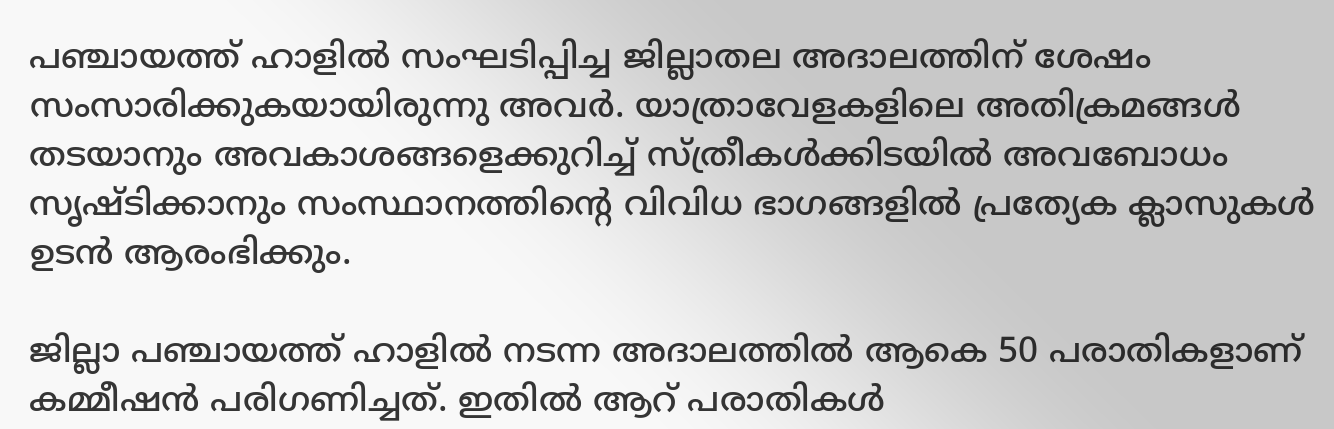പഞ്ചായത്ത് ഹാളിൽ സംഘടിപ്പിച്ച ജില്ലാതല അദാലത്തിന് ശേഷം സംസാരിക്കുകയായിരുന്നു അവര്‍. യാത്രാവേളകളിലെ അതിക്രമങ്ങൾ തടയാനും അവകാശങ്ങളെക്കുറിച്ച് സ്ത്രീകൾക്കിടയിൽ അവബോധം സൃഷ്ടിക്കാനും സംസ്ഥാനത്തിന്റെ വിവിധ ഭാഗങ്ങളിൽ പ്രത്യേക ക്ലാസുകൾ ഉടൻ ആരംഭിക്കും.

ജില്ലാ പഞ്ചായത്ത് ഹാളിൽ നടന്ന അദാലത്തിൽ ആകെ 50 പരാതികളാണ് കമ്മീഷൻ പരിഗണിച്ചത്. ഇതിൽ ആറ് പരാതികൾ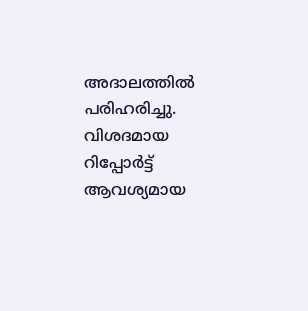അദാലത്തിൽ പരിഹരിച്ചു. വിശദമായ റിപ്പോർട്ട് ആവശ്യമായ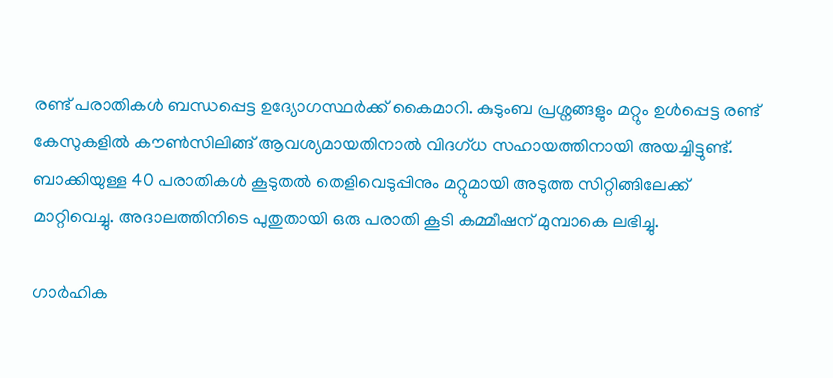രണ്ട് പരാതികൾ ബന്ധപ്പെട്ട ഉദ്യോഗസ്ഥർക്ക് കൈമാറി. കുടുംബ പ്രശ്നങ്ങളും മറ്റും ഉൾപ്പെട്ട രണ്ട് കേസുകളിൽ കൗൺസിലിങ്ങ് ആവശ്യമായതിനാൽ വിദഗ്ധ സഹായത്തിനായി അയച്ചിട്ടുണ്ട്. ബാക്കിയുള്ള 40 പരാതികൾ കൂടുതൽ തെളിവെടുപ്പിനും മറ്റുമായി അടുത്ത സിറ്റിങ്ങിലേക്ക് മാറ്റിവെച്ചു. അദാലത്തിനിടെ പുതുതായി ഒരു പരാതി കൂടി കമ്മീഷന് മുമ്പാകെ ലഭിച്ചു.

ഗാർഹിക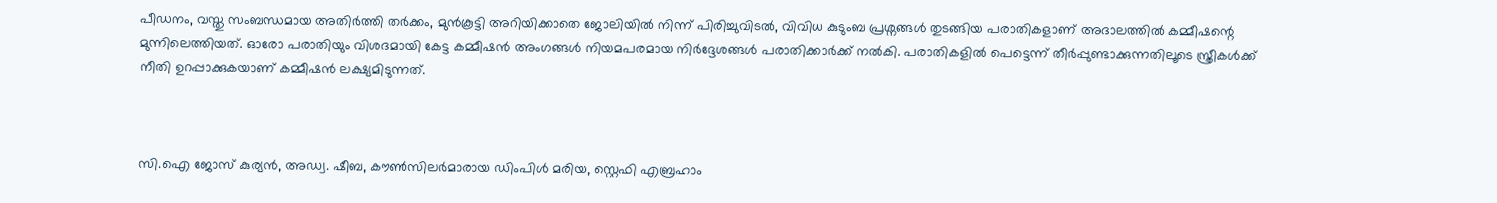പീഡനം, വസ്തു സംബന്ധമായ അതിർത്തി തർക്കം, മുൻകൂട്ടി അറിയിക്കാതെ ജോലിയിൽ നിന്ന് പിരിച്ചുവിടൽ, വിവിധ കുടുംബ പ്രശ്നങ്ങൾ തുടങ്ങിയ പരാതികളാണ് അദാലത്തിൽ കമ്മീഷന്റെ മുന്നിലെത്തിയത്. ഓരോ പരാതിയും വിശദമായി കേട്ട കമ്മീഷൻ അംഗങ്ങൾ നിയമപരമായ നിർദ്ദേശങ്ങൾ പരാതിക്കാർക്ക് നൽകി. പരാതികളിൽ പെട്ടെന്ന് തീർപ്പുണ്ടാക്കുന്നതിലൂടെ സ്ത്രീകൾക്ക് നീതി ഉറപ്പാക്കുകയാണ് കമ്മീഷൻ ലക്ഷ്യമിടുന്നത്.



സി.ഐ ജോസ് കുര്യൻ, അഡ്വ. ഷീബ, കൗൺസിലർമാരായ ഡിംപിൾ മരിയ, സ്റ്റെഫി എബ്രഹാം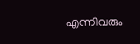എന്നിവരും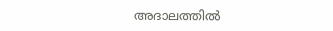അദാലത്തില്‍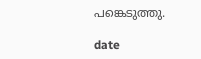പങ്കെടുത്തു.

date